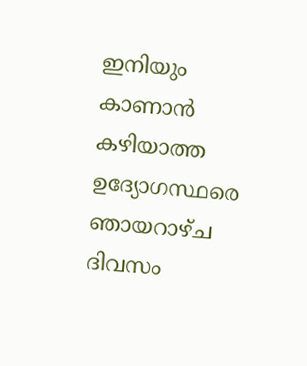ഇനിയും കാണാന്‍ കഴിയാത്ത ഉദ്യോഗസ്ഥരെ ഞായറാഴ്ച ദിവസം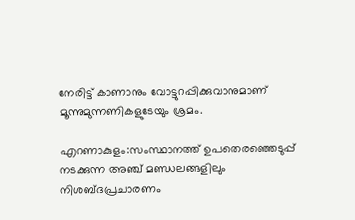നേരിട്ട് കാണാനും വോട്ടുറപ്പിക്കുവാനുമാണ് മൂന്നുമുന്നണികളുടേയും ശ്രമം.

എറണാകുളം:സംസ്ഥാനത്ത് ഉപതെര‍ഞ്ഞെടുപ്പ് നടക്കുന്ന അഞ്ച് മണ്ഡലങ്ങളിലും നിശബ്ദപ്രചാരണം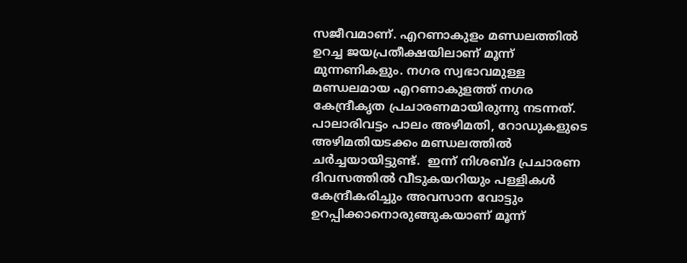സജീവമാണ്. എറണാകുളം മണ്ഡലത്തില്‍ ഉറച്ച ജയപ്രതീക്ഷയിലാണ് മൂന്ന് മുന്നണികളും. നഗര സ്വഭാവമുള്ള മണ്ഡലമായ എറണാകുളത്ത് നഗര കേന്ദ്രീകൃത പ്രചാരണമായിരുന്നു നടന്നത്. പാലാരിവട്ടം പാലം അഴിമതി, റോഡുകളുടെ അഴിമതിയടക്കം മണ്ഡലത്തില്‍ ചര്‍ച്ചയായിട്ടുണ്ട്.  ഇന്ന് നിശബ്ദ പ്രചാരണ ദിവസത്തില്‍ വീടുകയറിയും പള്ളികള്‍ കേന്ദ്രീകരിച്ചും അവസാന വോട്ടും ഉറപ്പിക്കാനൊരുങ്ങുകയാണ് മൂന്ന്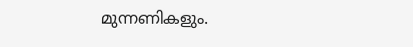മുന്നണികളും.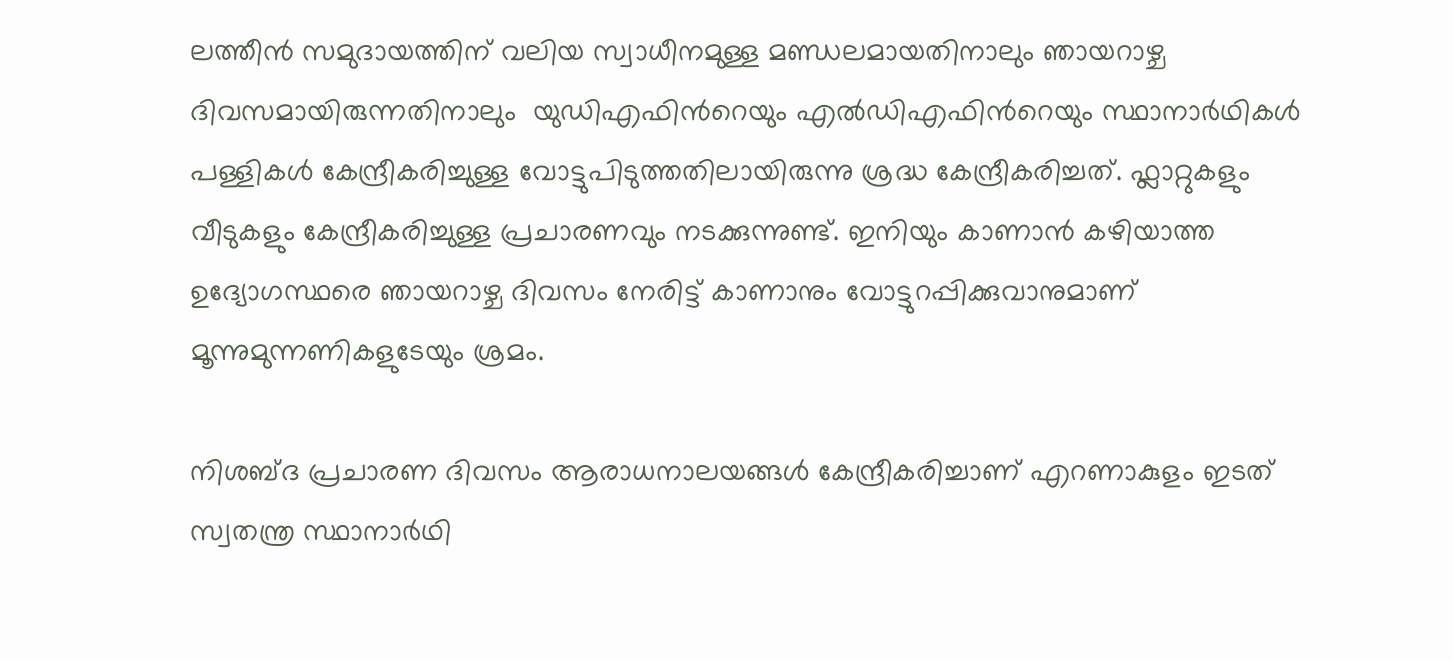ലത്തീന്‍ സമുദായത്തിന് വലിയ സ്വാധീനമുള്ള മണ്ഡലമായതിനാലും ഞായറാഴ്ച ദിവസമായിരുന്നതിനാലും  യുഡിഎഫിന്‍റെയും എല്‍ഡിഎഫിന്‍റെയും സ്ഥാനാര്‍ഥികള്‍ പള്ളികള്‍ കേന്ദ്രീകരിച്ചുള്ള വോട്ടുപിടുത്തതിലായിരുന്നു ശ്രദ്ധ കേന്ദ്രീകരിച്ചത്. ഫ്ലാറ്റുകളും വീടുകളും കേന്ദ്രീകരിച്ചുള്ള പ്രചാരണവും നടക്കുന്നുണ്ട്. ഇനിയും കാണാന്‍ കഴിയാത്ത ഉദ്യോഗസ്ഥരെ ഞായറാഴ്ച ദിവസം നേരിട്ട് കാണാനും വോട്ടുറപ്പിക്കുവാനുമാണ് മൂന്നുമുന്നണികളുടേയും ശ്രമം.

നിശബ്ദ പ്രചാരണ ദിവസം ആരാധനാലയങ്ങള്‍ കേന്ദ്രീകരിച്ചാണ് എറണാകുളം ഇടത് സ്വതന്ത്ര സ്ഥാനാര്‍ഥി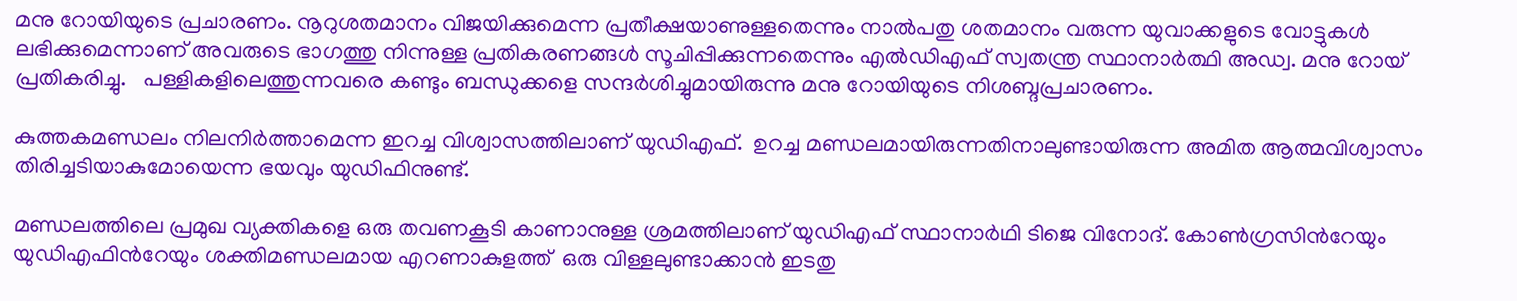മനു റോയിയുടെ പ്രചാരണം. നൂറുശതമാനം വിജയിക്കുമെന്ന പ്രതീക്ഷയാണുള്ളതെന്നും നാല്‍പതു ശതമാനം വരുന്ന യുവാക്കളുടെ വോട്ടുകള്‍ ലഭിക്കുമെന്നാണ് അവരുടെ ഭാഗത്തു നിന്നുള്ള പ്രതികരണങ്ങള്‍ സൂചിപ്പിക്കുന്നതെന്നും എല്‍ഡിഎഫ് സ്വതന്ത്ര സ്ഥാനാര്‍ത്ഥി അഡ്വ. മനു റോയ് പ്രതികരിച്ചു.   പള്ളികളിലെത്തുന്നവരെ കണ്ടും ബന്ധുക്കളെ സന്ദര്‍ശിച്ചുമായിരുന്നു മനു റോയിയുടെ നിശബ്ദപ്രചാരണം.

കുത്തകമണ്ഡലം നിലനിര്‍ത്താമെന്ന ഇറച്ച വിശ്വാസത്തിലാണ് യുഡിഎഫ്.  ഉറച്ച മണ്ഡലമായിരുന്നതിനാലുണ്ടായിരുന്ന അമിത ആത്മവിശ്വാസം തിരിച്ചടിയാകുമോയെന്ന ഭയവും യുഡിഫിനുണ്ട്.

മണ്ഡലത്തിലെ പ്രമുഖ വ്യക്തികളെ ഒരു തവണകൂടി കാണാനുള്ള ശ്രമത്തിലാണ് യുഡിഎഫ് സ്ഥാനാര്‍ഥി ടിജെ വിനോദ്. കോണ്‍ഗ്രസിന്‍റേയും യുഡിഎഫിന്‍റേയും ശക്തിമണ്ഡലമായ എറണാകുളത്ത്  ഒരു വിള്ളലുണ്ടാക്കാന്‍ ഇടതു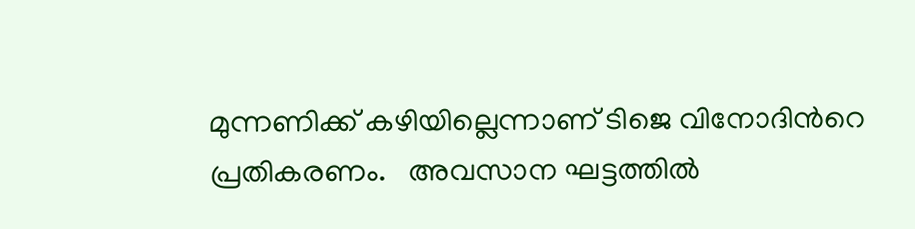മുന്നണിക്ക് കഴിയില്ലെന്നാണ് ടിജെ വിനോദിന്‍റെ പ്രതികരണം.   അവസാന ഘട്ടത്തില്‍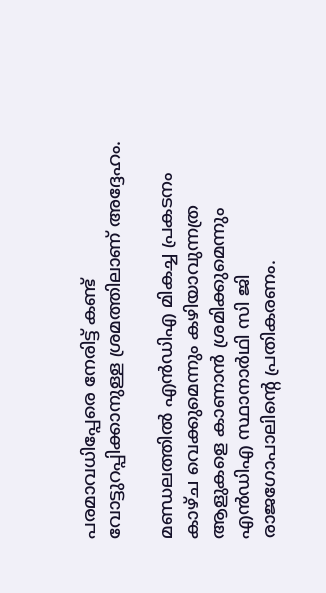പരമാവധിപ്പേരെ നേരിട്ട് കണ്ട് വോട്ടുറപ്പിക്കാനുള്ള ശ്രമത്തിലാണ് അദ്ദേഹം.

മണ്ഡലത്തില്‍ എന്‍ഡിഎ മികച്ച പ്രകടനം കാഴ്ച വെക്കുമെന്നും കഴിയാവുന്നത്ര ആളുകളെ കാണാന്‍ ശ്രമിക്കുമെന്നും എന്‍ഡിഎ സ്ഥാനാര്‍ഥി സി ജി രാജഗോപാലിന്‍റെ പ്രതികരണം.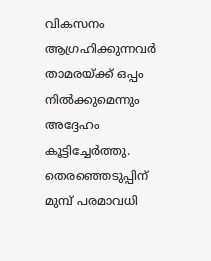വികസനം ആഗ്രഹിക്കുന്നവര്‍ താമരയ്ക്ക് ഒപ്പം നില്‍ക്കുമെന്നും അദ്ദേഹം കൂട്ടിച്ചേര്‍ത്തു.  തെരഞ്ഞെടുപ്പിന് മുമ്പ് പരമാവധി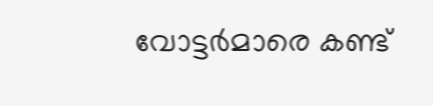വോട്ടര്‍മാരെ കണ്ട്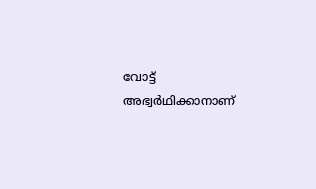വോട്ട് അഭ്വര്‍ഥിക്കാനാണ്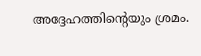അദ്ദേഹത്തിന്‍റെയും ശ്രമം.